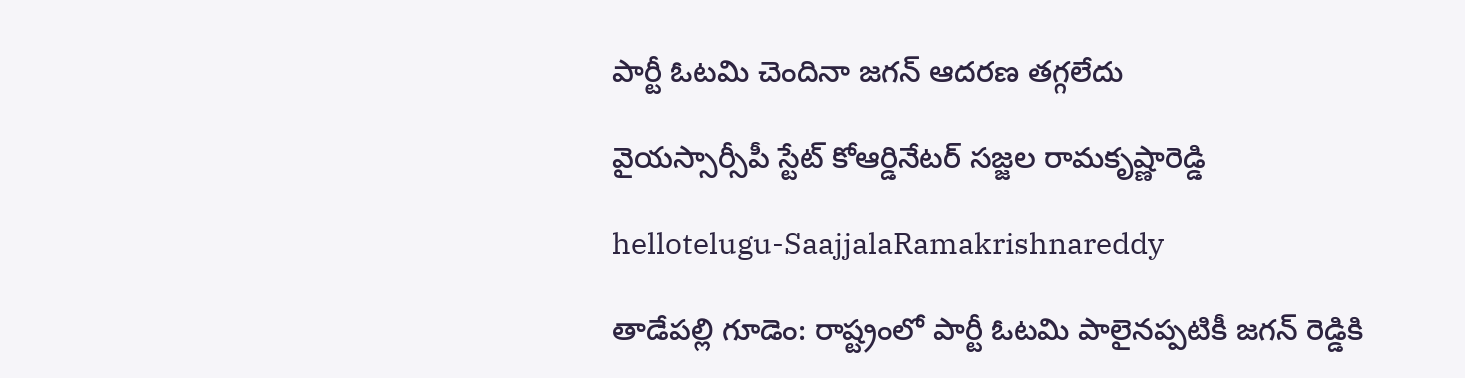పార్టీ ఓట‌మి చెందినా జ‌గ‌న్ ఆద‌ర‌ణ త‌గ్గ‌లేదు

వైయ‌స్సార్సీపీ స్టేట్ కోఆర్డినేట‌ర్ స‌జ్జ‌ల రామ‌కృష్ణారెడ్డి

hellotelugu-SaajjalaRamakrishnareddy

తాడేప‌ల్లి గూడెం: రాష్ట్రంలో పార్టీ ఓట‌మి పాలైన‌ప్ప‌టికీ జ‌గ‌న్ రెడ్డికి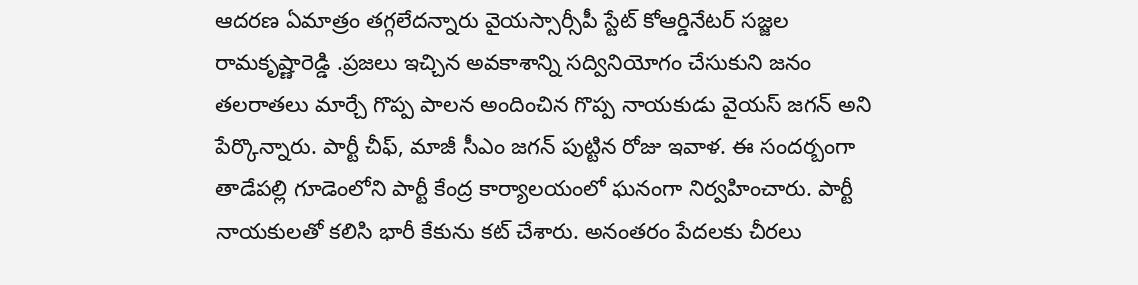ఆద‌ర‌ణ ఏమాత్రం త‌గ్గ‌లేద‌న్నారు వైయ‌స్సార్సీపీ స్టేట్ కోఆర్డినేట‌ర్ స‌జ్జ‌ల రామ‌కృష్ణారెడ్డి .ప్ర‌జ‌లు ఇచ్చిన‌ అవ‌కాశాన్ని స‌ద్వినియోగం చేసుకుని జ‌నం త‌ల‌రాత‌లు మార్చే గొప్ప పాల‌న అందించిన గొప్ప నాయ‌కుడు వైయ‌స్ జ‌గ‌న్ అని పేర్కొన్నారు. పార్టీ చీఫ్‌, మాజీ సీఎం జ‌గ‌న్ పుట్టిన రోజు ఇవాళ‌. ఈ సంద‌ర్బంగా తాడేప‌ల్లి గూడెంలోని పార్టీ కేంద్ర కార్యాల‌యంలో ఘ‌నంగా నిర్వ‌హించారు. పార్టీ నాయ‌కులతో క‌లిసి భారీ కేకును క‌ట్ చేశారు. అనంత‌రం పేద‌ల‌కు చీర‌లు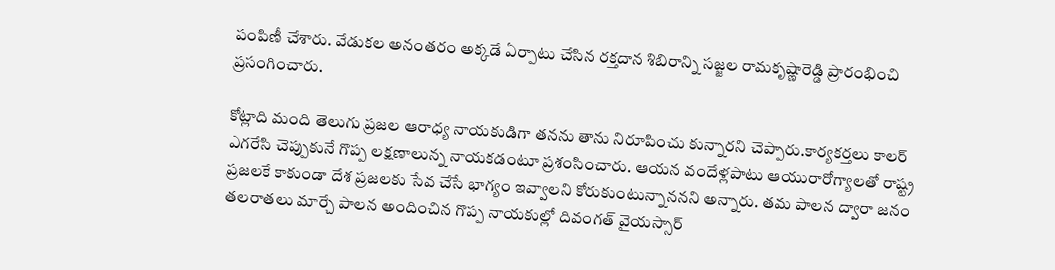పంపిణీ చేశారు. వేడుక‌ల అనంత‌రం అక్క‌డే ఏర్పాటు చేసిన ర‌క్త‌దాన శిబిరాన్ని స‌జ్జ‌ల రామ‌కృష్ణారెడ్డి ప్రారంభించి ప్ర‌సంగించారు.

కోట్లాది మంది తెలుగు ప్ర‌జ‌ల ఆరాధ్య నాయ‌కుడిగా త‌న‌ను తాను నిరూపించు కున్నార‌ని చెప్పారు.కార్య‌క‌ర్తలు కాల‌ర్ ఎగ‌రేసి చెప్పుకునే గొప్ప ల‌క్ష‌ణాలున్న నాయ‌కడంటూ ప్ర‌శంసించారు. ఆయ‌న వందేళ్ల‌పాటు ఆయురారోగ్యాల‌తో రాష్ట్ర ప్ర‌జ‌ల‌కే కాకుండా దేశ ప్ర‌జ‌ల‌కు సేవ చేసే భాగ్యం ఇవ్వాల‌ని కోరుకుంటున్నానన‌ని అన్నారు. త‌మ పాల‌న ద్వారా జ‌నం త‌ల‌రాత‌లు మార్చే పాల‌న అందించిన గొప్ప నాయ‌కుల్లో దివంగ‌త్ వైయ‌స్సార్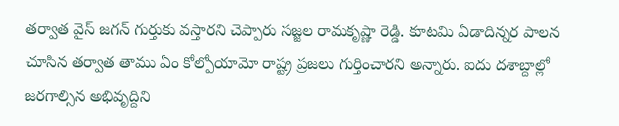తర్వాత వైస్ జ‌గ‌న్ గుర్తుకు వ‌స్తార‌ని చెప్పారు స‌జ్జ‌ల రామ‌కృష్ణా రెడ్డి. కూట‌మి ఏడాదిన్న‌ర పాల‌న చూసిన తర్వాత తాము ఏం కోల్పోయామో రాష్ట్ర ప్ర‌జ‌లు గుర్తించారని అన్నారు. ఐదు ద‌శాబ్దాల్లో జ‌ర‌గాల్సిన అభివృద్దిని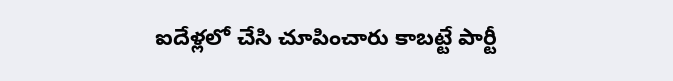ఐదేళ్ల‌లో చేసి చూపించారు కాబ‌ట్టే పార్టీ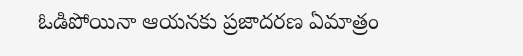ఓడిపోయినా ఆయ‌న‌కు ప్ర‌జాద‌ర‌ణ ఏమాత్రం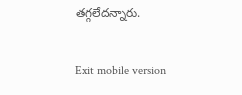త‌గ్గ‌లేదన్నారు.

Exit mobile version